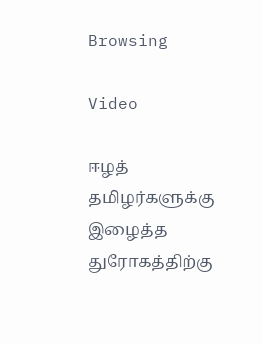Browsing

Video

ஈழத் தமிழர்களுக்கு இழைத்த துரோகத்திற்கு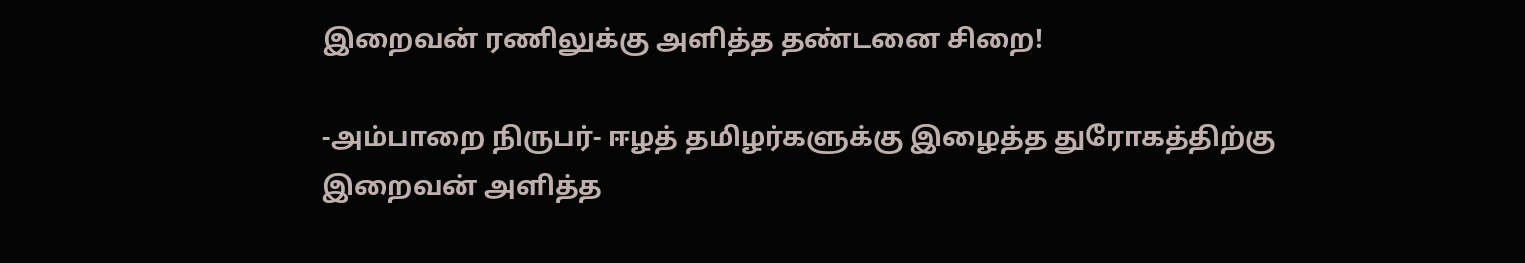இறைவன் ரணிலுக்கு அளித்த தண்டனை சிறை!

-அம்பாறை நிருபர்- ஈழத் தமிழர்களுக்கு இழைத்த துரோகத்திற்கு இறைவன் அளித்த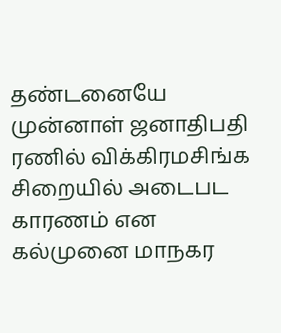தண்டனையே முன்னாள் ஜனாதிபதி ரணில் விக்கிரமசிங்க சிறையில் அடைபட காரணம் என கல்முனை மாநகர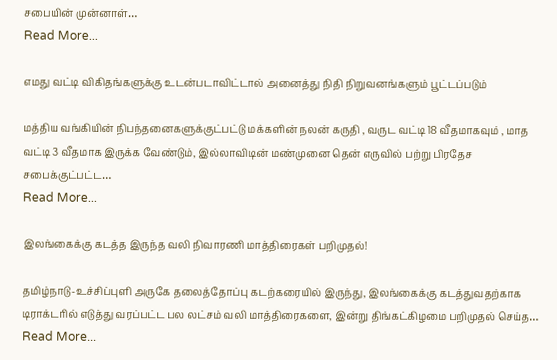சபையின் முன்னாள்…
Read More...

எமது வட்டி விகிதங்களுக்கு உடன்படாவிட்டால் அனைத்து நிதி நிறுவனங்களும் பூட்டப்படும்

மத்திய வங்கியின் நிபந்தனைகளுக்குட்பட்டு மக்களின் நலன் கருதி , வருட வட்டி 18 வீதமாகவும் , மாத வட்டி 3 வீதமாக இருக்க வேண்டும், இல்லாவிடின் மண்முனை தென் எருவில் பற்று பிரதேச சபைக்குட்பட்ட…
Read More...

இலங்கைக்கு கடத்த இருந்த வலி நிவாரணி மாத்திரைகள் பறிமுதல்!

தமிழ்நாடு-உச்சிப்புளி அருகே தலைத்தோப்பு கடற்கரையில் இருந்து, இலங்கைக்கு கடத்துவதற்காக டிராக்டரில் எடுத்து வரப்பட்ட பல லட்சம் வலி மாத்திரைகளை, இன்று திங்கட்கிழமை பறிமுதல் செய்த…
Read More...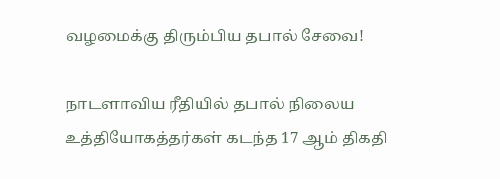வழமைக்கு திரும்பிய தபால் சேவை!

நாடளாவிய ரீதியில் தபால் நிலைய உத்தியோகத்தர்கள் கடந்த 17 ஆம் திகதி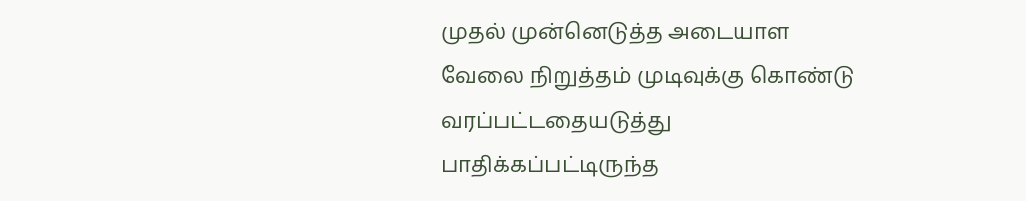முதல் முன்னெடுத்த அடையாள வேலை நிறுத்தம் முடிவுக்கு கொண்டு வரப்பட்டதையடுத்து பாதிக்கப்பட்டிருந்த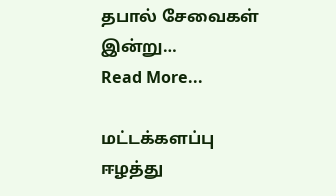தபால் சேவைகள் இன்று…
Read More...

மட்டக்களப்பு ஈழத்து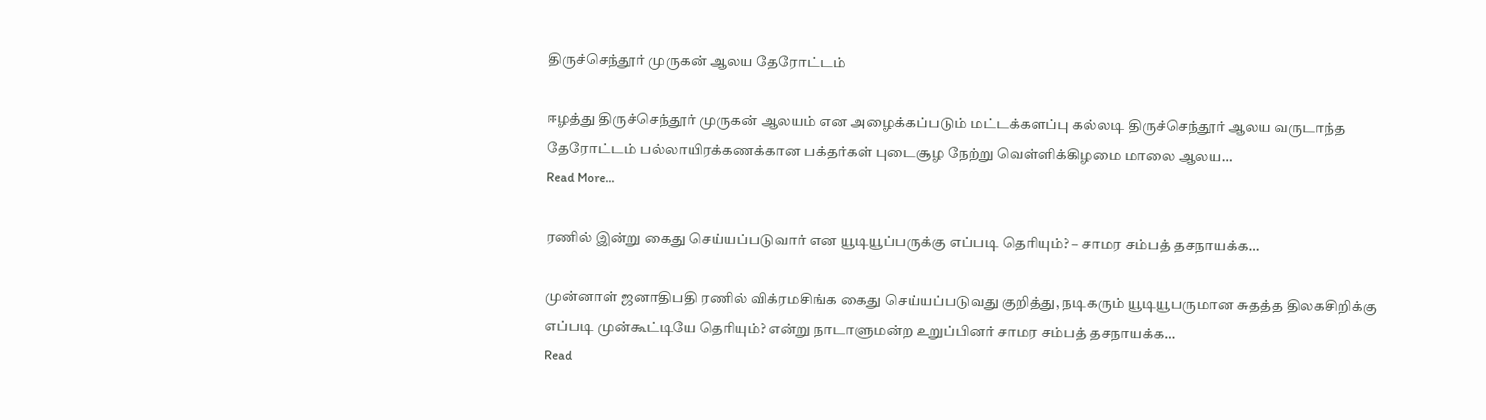திருச்செந்தூர் முருகன் ஆலய தேரோட்டம்

ஈழத்து திருச்செந்தூர் முருகன் ஆலயம் என அழைக்கப்படும் மட்டக்களப்பு கல்லடி திருச்செந்தூர் ஆலய வருடாந்த தேரோட்டம் பல்லாயிரக்கணக்கான பக்தர்கள் புடைசூழ நேற்று வெள்ளிக்கிழமை மாலை ஆலய…
Read More...

ரணில் இன்று கைது செய்யப்படுவார் என யூடியூப்பருக்கு எப்படி தெரியும்? – சாமர சம்பத் தசநாயக்க…

முன்னாள் ஜனாதிபதி ரணில் விக்ரமசிங்க கைது செய்யப்படுவது குறித்து, நடிகரும் யூடியூபருமான சுதத்த திலகசிறிக்கு எப்படி முன்கூட்டியே தெரியும்? என்று நாடாளுமன்ற உறுப்பினர் சாமர சம்பத் தசநாயக்க…
Read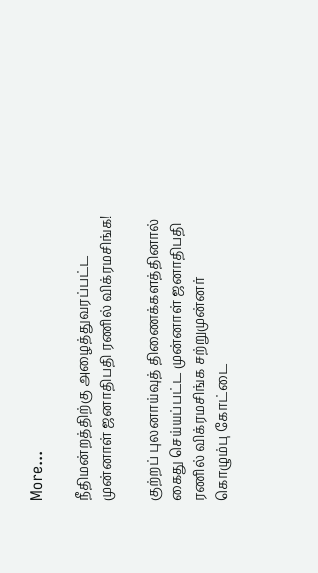More...

நீதிமன்றத்திற்கு அழைத்துவரப்பட்ட முன்னாள் ஜனாதிபதி ரணில் விக்ரமசிங்க!

குற்றப் புலனாய்வுத் திணைக்களத்தினால் கைது செய்யப்பட்ட முன்னாள் ஜனாதிபதி ரணில் விக்ரமசிங்க சற்றுமுன்னர் கொழும்பு கோட்டை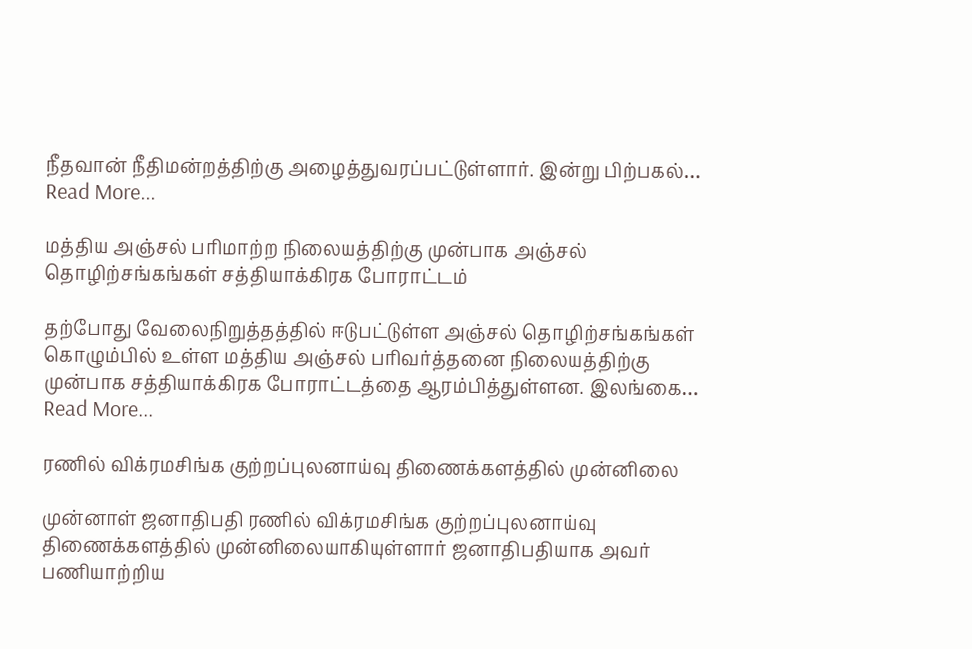நீதவான் நீதிமன்றத்திற்கு அழைத்துவரப்பட்டுள்ளார். இன்று பிற்பகல்…
Read More...

மத்திய அஞ்சல் பரிமாற்ற நிலையத்திற்கு முன்பாக அஞ்சல் தொழிற்சங்கங்கள் சத்தியாக்கிரக போராட்டம்

தற்போது வேலைநிறுத்தத்தில் ஈடுபட்டுள்ள அஞ்சல் தொழிற்சங்கங்கள் கொழும்பில் உள்ள மத்திய அஞ்சல் பரிவர்த்தனை நிலையத்திற்கு  முன்பாக சத்தியாக்கிரக போராட்டத்தை ஆரம்பித்துள்ளன. இலங்கை…
Read More...

ரணில் விக்ரமசிங்க குற்றப்புலனாய்வு திணைக்களத்தில் முன்னிலை

முன்னாள் ஜனாதிபதி ரணில் விக்ரமசிங்க குற்றப்புலனாய்வு திணைக்களத்தில் முன்னிலையாகியுள்ளார் ஜனாதிபதியாக அவர் பணியாற்றிய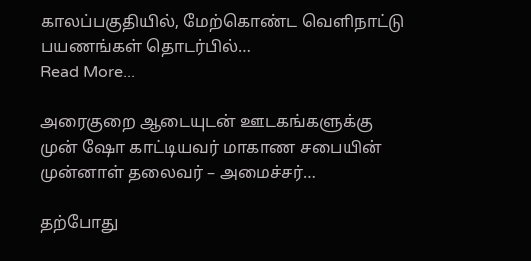காலப்பகுதியில், மேற்கொண்ட வெளிநாட்டு பயணங்கள் தொடர்பில்…
Read More...

அரைகுறை ஆடையுடன் ஊடகங்களுக்கு முன் ஷோ காட்டியவர் மாகாண சபையின் முன்னாள் தலைவர் – அமைச்சர்…

தற்போது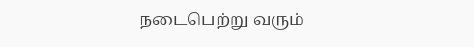நடைபெற்று வரும்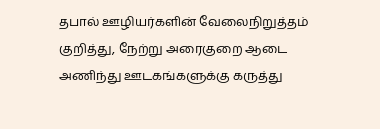தபால் ஊழியர்களின் வேலைநிறுத்தம் குறித்து, நேற்று அரைகுறை ஆடை அணிந்து ஊடகங்களுக்கு கருத்து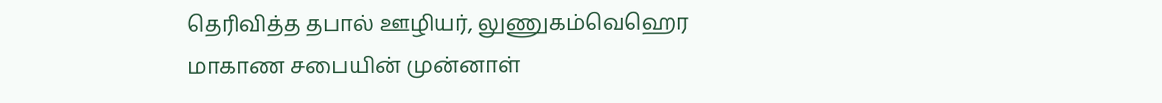தெரிவித்த தபால் ஊழியர், லுணுகம்வெஹெர மாகாண சபையின் முன்னாள்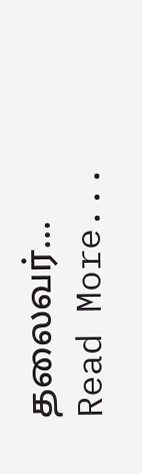தலைவர்…
Read More...